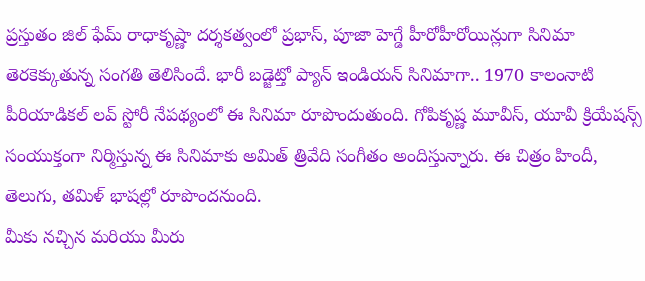ప్రస్తుతం జిల్ ఫేమ్ రాధాకృష్ణా దర్శకత్వంలో ప్రభాస్, పూజా హెగ్డే హీరోహీరోయిన్లుగా సినిమా తెరకెక్కుతున్న సంగతి తెలిసిందే. భారీ బడ్జెట్తో ప్యాన్ ఇండియన్ సినిమాగా.. 1970 కాలంనాటి పీరియాడికల్ లవ్ స్టోరీ నేపథ్యంలో ఈ సినిమా రూపొందుతుంది. గోపికృష్ణ మూవీస్, యూవీ క్రియేషన్స్ సంయుక్తంగా నిర్మిస్తున్న ఈ సినిమాకు అమిత్ త్రివేది సంగీతం అందిస్తున్నారు. ఈ చిత్రం హిందీ, తెలుగు, తమిళ్ భాషల్లో రూపొందనుంది.
మీకు నచ్చిన మరియు మీరు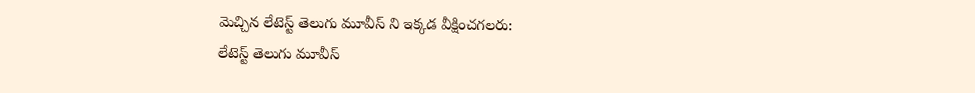మెచ్చిన లేటెస్ట్ తెలుగు మూవీస్ ని ఇక్కడ వీక్షించగలరు:
లేటెస్ట్ తెలుగు మూవీస్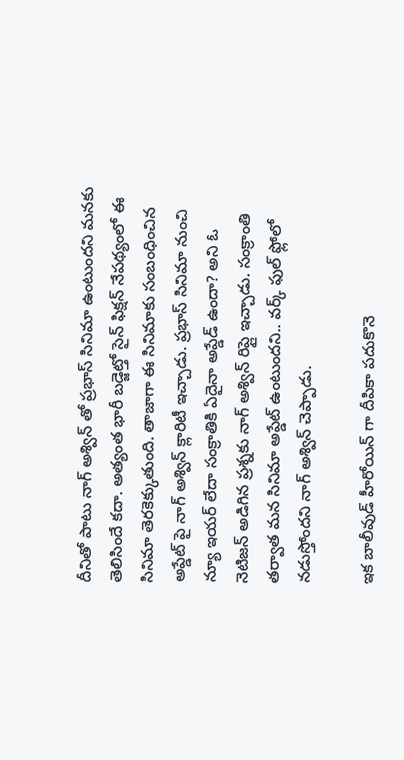దీనితో పాటు నాగ్ అశ్విన్ తో ప్రభాస్ సినిమా ఉంటుందని మనకు తెలిసిందే కదా. అత్యంత భారీ బడ్జెట్తో సైన్ ఫిక్షన్ నేపథ్యంలో ఈ సినిమా తెరకెక్కుతుంది. తాజాగా ఈ సినిమాకు సంబంధించిన అప్డేట్ పై నాగ్ అశ్విన్ క్లారిటీ ఇచ్చాడు. ప్రభాస్ సినిమా నుంచి న్యూ ఇయర్ లేదా సంక్రాతికి ఏదైనా అప్డేడ్ ఉందా? అని ఓ నెటిజన్ అడిగిన ప్రశ్నకు నాగ్ అశ్విన్ రిప్లై ఇచ్చాడు. సంక్రాంతి తర్వాత మన సినిమా అప్డేట్ ఉంటుందని.. వర్క్ ఫుల్ ఫ్లోలో నడుస్తోందని నాగ్ అశ్విన్ చెప్పాడు.

ఇక బాలీవుడ్ హీరోయిన్ గా దీపికా పదుకొనె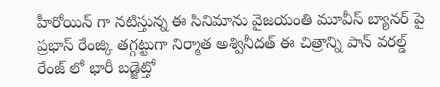హీరోయిన్ గా నటిస్తున్న ఈ సినిమాను వైజయంతి మూవీస్ బ్యానర్ పై ప్రభాస్ రేంజ్కి తగ్గట్టుగా నిర్మాత అశ్వినీదత్ ఈ చిత్రాన్ని పాన్ వరల్డ్ రేంజ్ లో భారీ బడ్జెట్తో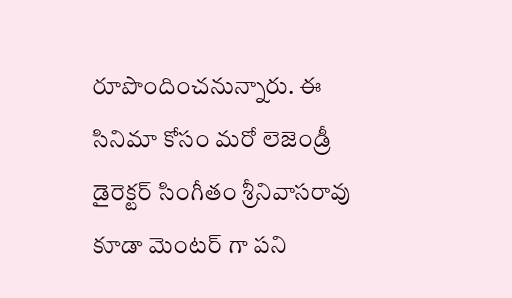రూపొందించనున్నారు. ఈ సినిమా కోసం మరో లెజెండ్రీ డైరెక్టర్ సింగీతం శ్రీనివాసరావు కూడా మెంటర్ గా పని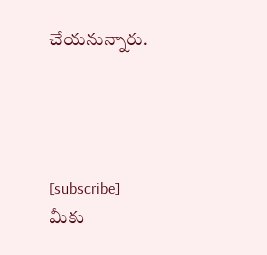చేయనున్నారు.




[subscribe]
మీకు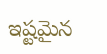ఇష్టమైన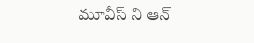మూవీస్ ని ఆన్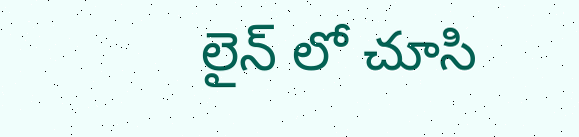లైన్ లో చూసి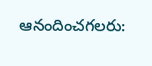ఆనందించగలరు: